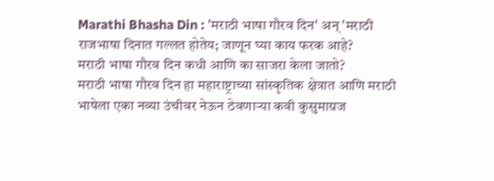Marathi Bhasha Din : 'मराठी भाषा गौरव दिन' अन् 'मराठी राजभाषा दिनात गल्लत होतेय; जाणून घ्या काय फरक आहे?
मराठी भाषा गौरव दिन कधी आणि का साजरा केला जातो?
मराठी भाषा गौरव दिन हा महाराष्ट्राच्या सांस्कृतिक क्षेत्रात आणि मराठी भाषेला एका नव्या उंचीवर नेऊन ठेवणाऱ्या कवी कुसुमाग्रज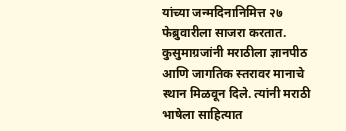यांच्या जन्मदिनानिमित्त २७ फेब्रुवारीला साजरा करतात. कुसुमाग्रजांनी मराठीला ज्ञानपीठ आणि जागतिक स्तरावर मानाचे स्थान मिळवून दिले. त्यांनी मराठी भाषेला साहित्यात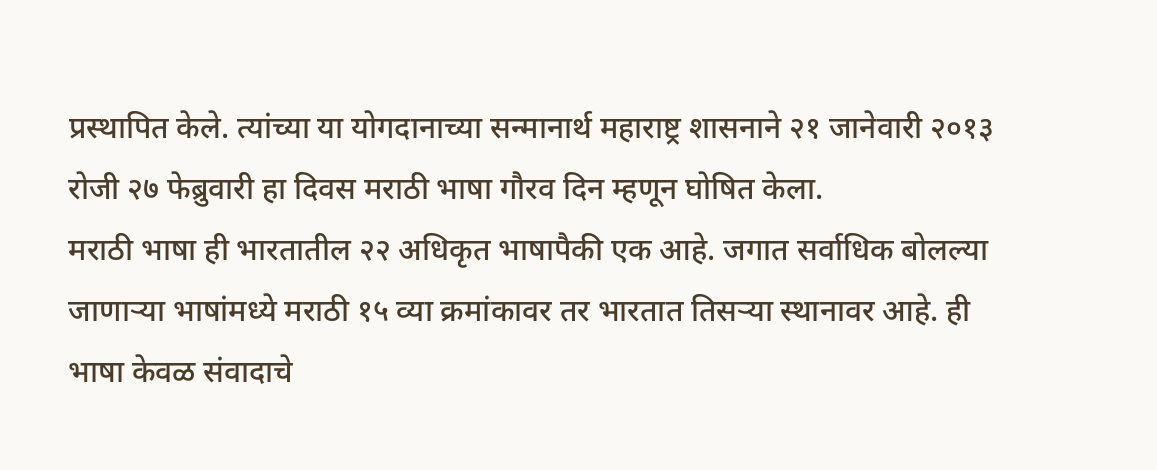प्रस्थापित केले. त्यांच्या या योगदानाच्या सन्मानार्थ महाराष्ट्र शासनाने २१ जानेवारी २०१३ रोजी २७ फेब्रुवारी हा दिवस मराठी भाषा गौरव दिन म्हणून घोषित केला.
मराठी भाषा ही भारतातील २२ अधिकृत भाषापैकी एक आहे. जगात सर्वाधिक बोलल्या जाणाऱ्या भाषांमध्ये मराठी १५ व्या क्रमांकावर तर भारतात तिसऱ्या स्थानावर आहे. ही भाषा केवळ संवादाचे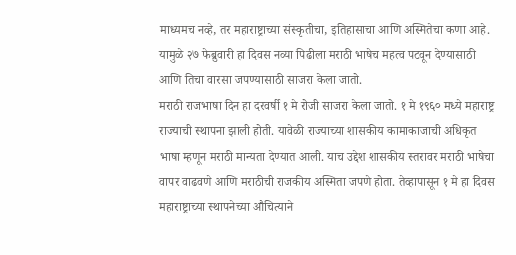माध्यमच नव्हे, तर महाराष्ट्राच्या संस्कृतीचा, इतिहासाचा आणि अस्मितेचा कणा आहे. यामुळे २७ फेब्रुवारी हा दिवस नव्या पिढीला मराठी भाषेच महत्व पटवून देण्यासाठी आणि तिचा वारसा जपण्यासाठी साजरा केला जातो.
मराठी राजभाषा दिन हा दरवर्षी १ मे रोजी साजरा केला जातो. १ मे १९६० मध्ये महाराष्ट्र राज्याची स्थापना झाली होती. यावेळी राज्याच्या शासकीय कामाकाजाची अधिकृत भाषा म्हणून मराठी मान्यता देण्यात आली. याच उद्देश शासकीय स्तरावर मराठी भाषेचा वापर वाढवणे आणि मराठीची राजकीय अस्मिता जपणे होता. तेव्हापासून १ मे हा दिवस महाराष्ट्राच्या स्थापनेच्या औचित्याने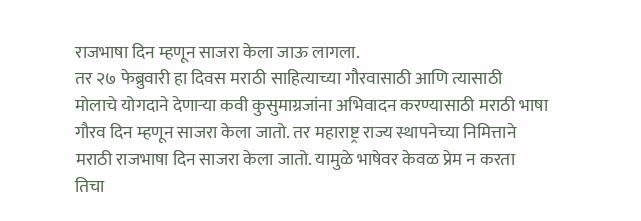राजभाषा दिन म्हणून साजरा केला जाऊ लागला.
तर २७ फेब्रुवारी हा दिवस मराठी साहित्याच्या गौरवासाठी आणि त्यासाठी मोलाचे योगदाने देणाऱ्या कवी कुसुमाग्रजांना अभिवादन करण्यासाठी मराठी भाषा गौरव दिन म्हणून साजरा केला जातो. तर महाराष्ट्र राज्य स्थापनेच्या निमित्ताने मराठी राजभाषा दिन साजरा केला जातो. यामुळे भाषेवर केवळ प्रेम न करता तिचा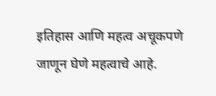इतिहास आणि महत्व अचूकपणे जाणून घेणे महत्वाचे आहे.